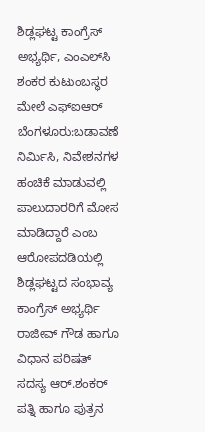ಶಿಡ್ಲಘಟ್ಟ ಕಾಂಗ್ರೆಸ್ ಅಭ್ಯರ್ಥಿ, ಎಂಎಲ್‌ಸಿ ಶಂಕರ ಕುಟುಂಬಸ್ಥರ ಮೇಲೆ ಎಫ್‌ಐಆರ್
ಬೆಂಗಳೂರು:ಬಡಾವಣೆ ನಿರ್ಮಿಸಿ, ನಿವೇಶನಗಳ ಹಂಚಿಕೆ ಮಾಡುವಲ್ಲಿ ಪಾಲುದಾರರಿಗೆ ಮೋಸ ಮಾಡಿದ್ದಾರೆ ಎಂಬ ಆರೋಪದಡಿಯಲ್ಲಿ ಶಿಡ್ಲಘಟ್ಟದ ಸಂಭಾವ್ಯ ಕಾಂಗ್ರೆಸ್ ಅಭ್ಯರ್ಥಿ ರಾಜೀವ್ ಗೌಡ ಹಾಗೂ ವಿಧಾನ ಪರಿಷತ್ ಸದಸ್ಯ ಆರ್.ಶಂಕರ್ ಪತ್ನಿ ಹಾಗೂ ಪುತ್ರನ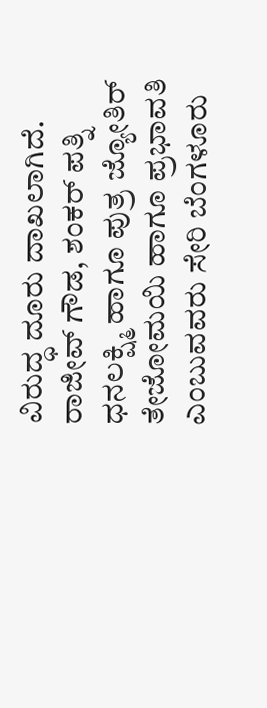ವಿರುದ್ಧ ದೂರು ದಾಖಲಾಗಿದೆ.
ರಾಜೀವ್ ಗೌಡ, ಶಂಕರ್ ಪತ್ನಿ ಧನಲಕ್ಷ್ಮಿ ಹಾಗೂ ಪುತ್ರ ಜ್ಯೋತಿರ್ ತೇಜೋಮಯಿ ಹಾಗೂ ಪ್ರಭಾವತಿ ಎಂಬುವವರು ಸೇರಿ ಬೆಂಗಳೂರು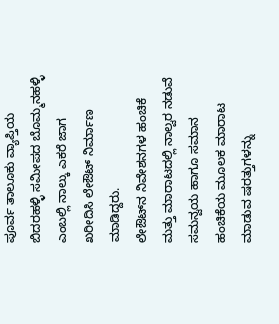ಪೂರ್ವ ತಾಲೂಕು ವ್ಯಾಪ್ತಿಯ ಬಿದರಹಳ್ಳಿ ಸಮೀಪದ ಬೊಮ್ಮನಹಳ್ಳಿ ಎಂಬಲ್ಲಿ ನಾಲ್ಕು ಎಕರೆ ಜಾಗ ಖರೀದಿಸಿ ಲೇಔಟ್ ನಿರ್ಮಾಣ ಮಾಡಿದ್ದರು.
ಲೇಔಟ್‌ನ ನಿವೇಶನಗಳ ಹಂಚಿಕೆ ಮತ್ತು ಮಾರಾಟದಲ್ಲಿ ನಾಲ್ವರ ನಡುವೆ ಸಮನ್ವಯ ಹಾಗೂ ಸಮಾನ ಹಂಚಿಕೆಯ ಮೂಲಕ ಮಾರಾಟ ಮಾಡುವ ಷರತ್ತುಗಳನ್ನು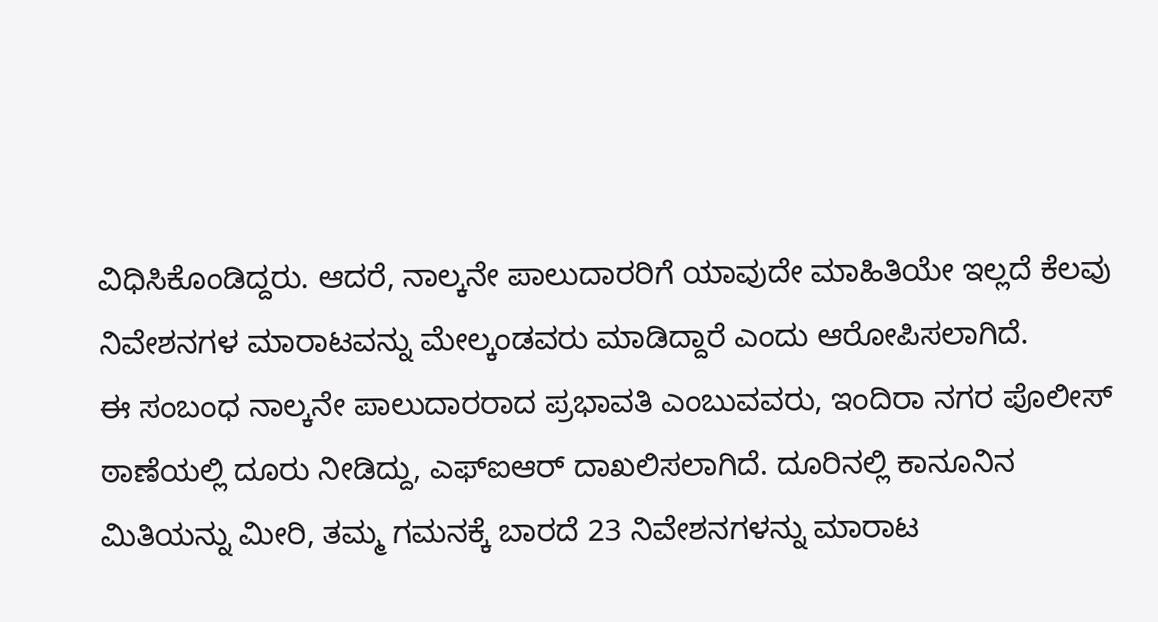ವಿಧಿಸಿಕೊಂಡಿದ್ದರು. ಆದರೆ, ನಾಲ್ಕನೇ ಪಾಲುದಾರರಿಗೆ ಯಾವುದೇ ಮಾಹಿತಿಯೇ ಇಲ್ಲದೆ ಕೆಲವು ನಿವೇಶನಗಳ ಮಾರಾಟವನ್ನು ಮೇಲ್ಕಂಡವರು ಮಾಡಿದ್ದಾರೆ ಎಂದು ಆರೋಪಿಸಲಾಗಿದೆ.
ಈ ಸಂಬಂಧ ನಾಲ್ಕನೇ ಪಾಲುದಾರರಾದ ಪ್ರಭಾವತಿ ಎಂಬುವವರು, ಇಂದಿರಾ ನಗರ ಪೊಲೀಸ್ ಠಾಣೆಯಲ್ಲಿ ದೂರು ನೀಡಿದ್ದು, ಎಫ್‌ಐಆರ್ ದಾಖಲಿಸಲಾಗಿದೆ. ದೂರಿನಲ್ಲಿ ಕಾನೂನಿನ ಮಿತಿಯನ್ನು ಮೀರಿ, ತಮ್ಮ ಗಮನಕ್ಕೆ ಬಾರದೆ 23 ನಿವೇಶನಗಳನ್ನು ಮಾರಾಟ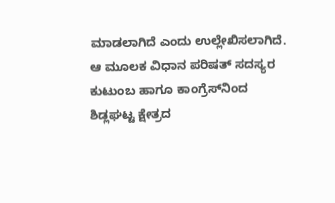ಮಾಡಲಾಗಿದೆ ಎಂದು ಉಲ್ಲೇಖಿಸಲಾಗಿದೆ.
ಆ ಮೂಲಕ ವಿಧಾನ ಪರಿಷತ್ ಸದಸ್ಯರ ಕುಟುಂಬ ಹಾಗೂ ಕಾಂಗ್ರೆಸ್‌ನಿಂದ ಶಿಡ್ಲಘಟ್ಟ ಕ್ಷೇತ್ರದ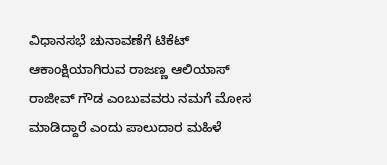ವಿಧಾನಸಭೆ ಚುನಾವಣೆಗೆ ಟಿಕೆಟ್ ಆಕಾಂಕ್ಷಿಯಾಗಿರುವ ರಾಜಣ್ಣ ಆಲಿಯಾಸ್ ರಾಜೀವ್ ಗೌಡ ಎಂಬುವವರು ನಮಗೆ ಮೋಸ ಮಾಡಿದ್ದಾರೆ ಎಂದು ಪಾಲುದಾರ ಮಹಿಳೆ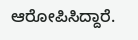ಆರೋಪಿಸಿದ್ದಾರೆ.